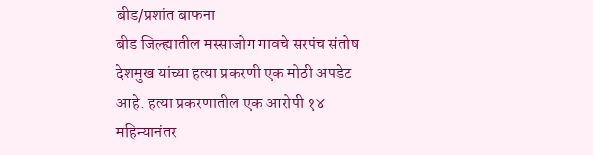बीड/प्रशांत बाफना
बीड जिल्ह्यातील मस्साजोग गावचे सरपंच संतोष देशमुख यांच्या हत्या प्रकरणी एक मोठी अपडेट आहे. हत्या प्रकरणातील एक आरोपी १४ महिन्यानंतर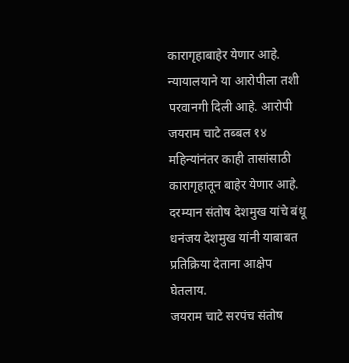कारागृहाबाहेर येणार आहे. न्यायालयाने या आरोपीला तशी परवानगी दिली आहे. आरोपी जयराम चाटे तब्बल १४ महिन्यांनंतर काही तासांसाठी कारागृहातून बाहेर येणार आहे. दरम्यान संतोष देशमुख यांचे बंधू धनंजय देशमुख यांनी याबाबत प्रतिक्रिया देताना आक्षेप घेतलाय.
जयराम चाटे सरपंच संतोष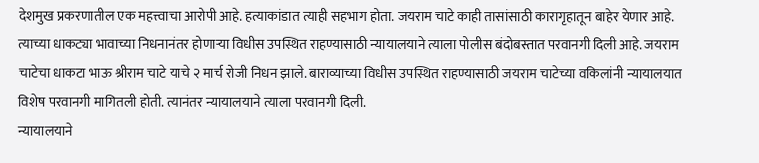देशमुख प्रकरणातील एक महत्त्वाचा आरोपी आहे. हत्याकांडात त्याही सहभाग होता. जयराम चाटे काही तासांसाठी कारागृहातून बाहेर येणार आहे. त्याच्या धाकट्या भावाच्या निधनानंतर होणाऱ्या विधीस उपस्थित राहण्यासाठी न्यायालयाने त्याला पोलीस बंदोबस्तात परवानगी दिली आहे. जयराम चाटेचा धाकटा भाऊ श्रीराम चाटे याचे २ मार्च रोजी निधन झाले. बाराव्याच्या विधीस उपस्थित राहण्यासाठी जयराम चाटेच्या वकिलांनी न्यायालयात विशेष परवानगी मागितली होती. त्यानंतर न्यायालयाने त्याला परवानगी दिली.
न्यायालयाने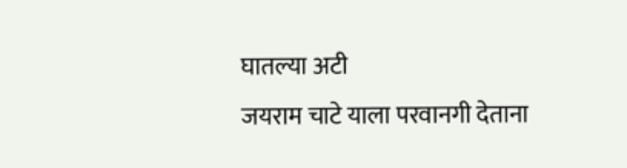घातल्या अटी
जयराम चाटे याला परवानगी देताना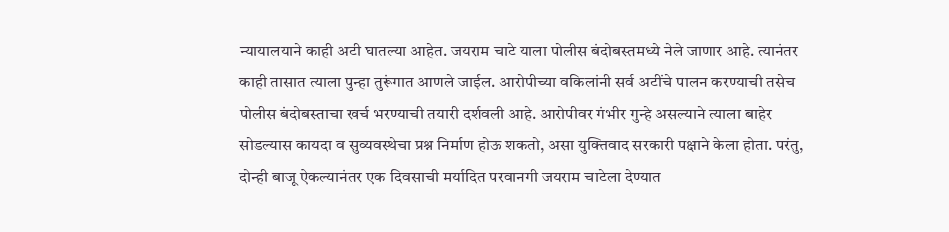न्यायालयाने काही अटी घातल्या आहेत. जयराम चाटे याला पोलीस बंदोबस्तमध्ये नेले जाणार आहे. त्यानंतर काही तासात त्याला पुन्हा तुरूंगात आणले जाईल. आरोपीच्या वकिलांनी सर्व अटींचे पालन करण्याची तसेच पोलीस बंदोबस्ताचा खर्च भरण्याची तयारी दर्शवली आहे. आरोपीवर गंभीर गुन्हे असल्याने त्याला बाहेर सोडल्यास कायदा व सुव्यवस्थेचा प्रश्न निर्माण होऊ शकतो, असा युक्तिवाद सरकारी पक्षाने केला होता. परंतु, दोन्ही बाजू ऐकल्यानंतर एक दिवसाची मर्यादित परवानगी जयराम चाटेला देण्यात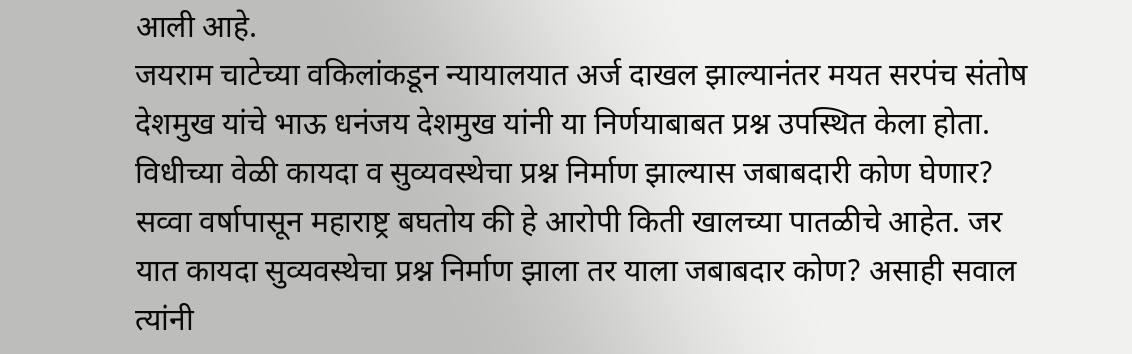आली आहे.
जयराम चाटेच्या वकिलांकडून न्यायालयात अर्ज दाखल झाल्यानंतर मयत सरपंच संतोष देशमुख यांचे भाऊ धनंजय देशमुख यांनी या निर्णयाबाबत प्रश्न उपस्थित केला होता. विधीच्या वेळी कायदा व सुव्यवस्थेचा प्रश्न निर्माण झाल्यास जबाबदारी कोण घेणार? सव्वा वर्षापासून महाराष्ट्र बघतोय की हे आरोपी किती खालच्या पातळीचे आहेत. जर यात कायदा सुव्यवस्थेचा प्रश्न निर्माण झाला तर याला जबाबदार कोण? असाही सवाल त्यांनी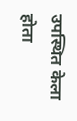उपस्थित केला होता